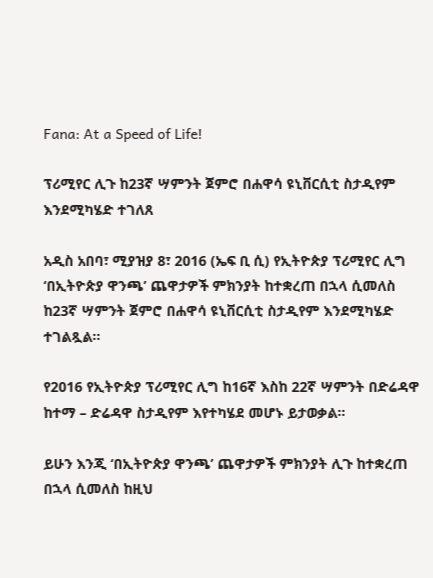Fana: At a Speed of Life!

ፕሪሚየር ሊጉ ከ23ኛ ሣምንት ጀምሮ በሐዋሳ ዩኒቨርሲቲ ስታዲየም እንደሚካሄድ ተገለጸ

አዲስ አበባ፣ ሚያዝያ 8፣ 2016 (ኤፍ ቢ ሲ) የኢትዮጵያ ፕሪሚየር ሊግ ‘በኢትዮጵያ ዋንጫ’ ጨዋታዎች ምክንያት ከተቋረጠ በኋላ ሲመለስ ከ23ኛ ሣምንት ጀምሮ በሐዋሳ ዩኒቨርሲቲ ስታዲየም እንደሚካሄድ ተገልጿል፡፡

የ2016 የኢትዮጵያ ፕሪሚየር ሊግ ከ16ኛ እስከ 22ኛ ሣምንት በድሬዳዋ ከተማ – ድሬዳዋ ስታዲየም እየተካሄደ መሆኑ ይታወቃል።

ይሁን እንጂ ‘በኢትዮጵያ ዋንጫ’ ጨዋታዎች ምክንያት ሊጉ ከተቋረጠ በኋላ ሲመለስ ከዚህ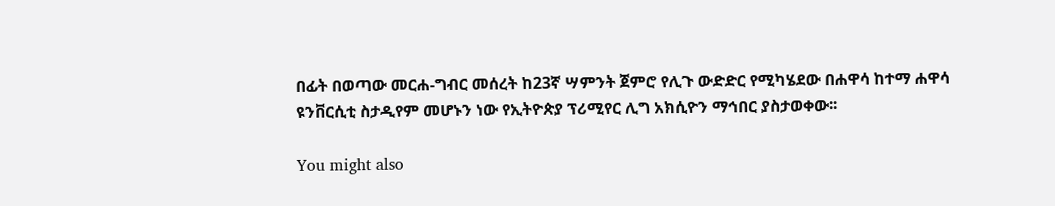በፊት በወጣው መርሐ-ግብር መሰረት ከ23ኛ ሣምንት ጀምሮ የሊጉ ውድድር የሚካሄደው በሐዋሳ ከተማ ሐዋሳ ዩንቨርሲቲ ስታዲየም መሆኑን ነው የኢትዮጵያ ፕሪሚየር ሊግ አክሲዮን ማኅበር ያስታወቀው፡፡

You might also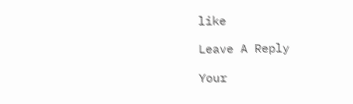like

Leave A Reply

Your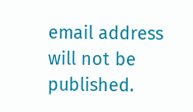email address will not be published.